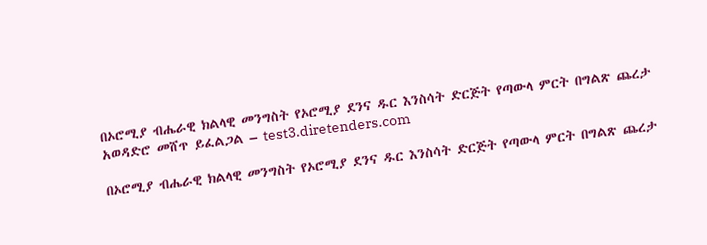በኦሮሚያ ብሔራዊ ክልላዊ መንግስት የኦሮሚያ ደንና ዱር እንስሳት ድርጅት የጣውላ ምርት በግልጽ ጨረታ አወዳድሮ መሸጥ ይፈልጋል – test3.diretenders.com

በኦሮሚያ ብሔራዊ ክልላዊ መንግስት የኦሮሚያ ደንና ዱር እንስሳት ድርጅት የጣውላ ምርት በግልጽ ጨረታ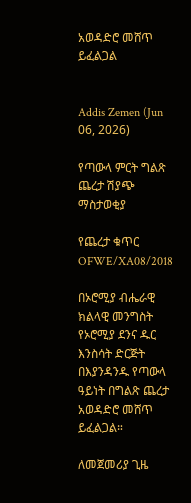አወዳድሮ መሸጥ ይፈልጋል


Addis Zemen (Jun 06, 2026)

የጣውላ ምርት ግልጽ ጨረታ ሽያጭ ማስታወቂያ

የጨረታ ቁጥር OFWE/XA08/2018

በኦሮሚያ ብሔራዊ ክልላዊ መንግስት የኦሮሚያ ደንና ዱር እንስሳት ድርጅት በእያንዳንዱ የጣውላ ዓይነት በግልጽ ጨረታ አወዳድሮ መሸጥ ይፈልጋል።

ለመጀመሪያ ጊዜ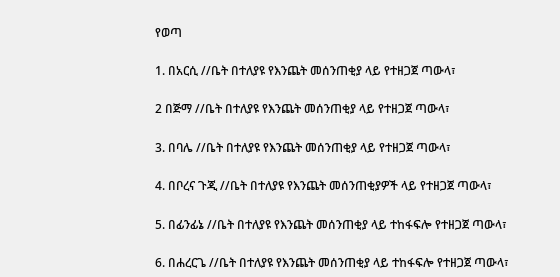የወጣ

1. በአርሲ //ቤት በተለያዩ የእንጨት መሰንጠቂያ ላይ የተዘጋጀ ጣውላ፣

2 በጅማ //ቤት በተለያዩ የእንጨት መሰንጠቂያ ላይ የተዘጋጀ ጣውላ፣

3. በባሌ //ቤት በተለያዩ የእንጨት መሰንጠቂያ ላይ የተዘጋጀ ጣውላ፣

4. በቦረና ጉጂ //ቤት በተለያዩ የእንጨት መሰንጠቂያዎች ላይ የተዘጋጀ ጣውላ፣

5. በፊንፊኔ //ቤት በተለያዩ የእንጨት መሰንጠቂያ ላይ ተከፋፍሎ የተዘጋጀ ጣውላ፣

6. በሐረርጌ //ቤት በተለያዩ የእንጨት መሰንጠቂያ ላይ ተከፋፍሎ የተዘጋጀ ጣውላ፣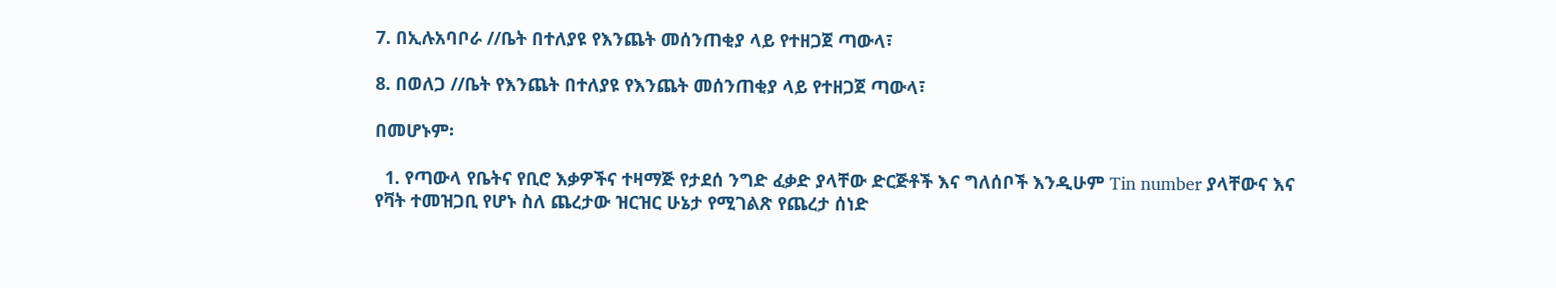7. በኢሉአባቦራ //ቤት በተለያዩ የእንጨት መሰንጠቂያ ላይ የተዘጋጀ ጣውላ፣

8. በወለጋ //ቤት የእንጨት በተለያዩ የእንጨት መሰንጠቂያ ላይ የተዘጋጀ ጣውላ፣

በመሆኑም፡

  1. የጣውላ የቤትና የቢሮ እቃዎችና ተዛማጅ የታደሰ ንግድ ፈቃድ ያላቸው ድርጅቶች እና ግለሰቦች እንዲሁም Tin number ያላቸውና እና የቫት ተመዝጋቢ የሆኑ ስለ ጨረታው ዝርዝር ሁኔታ የሚገልጽ የጨረታ ሰነድ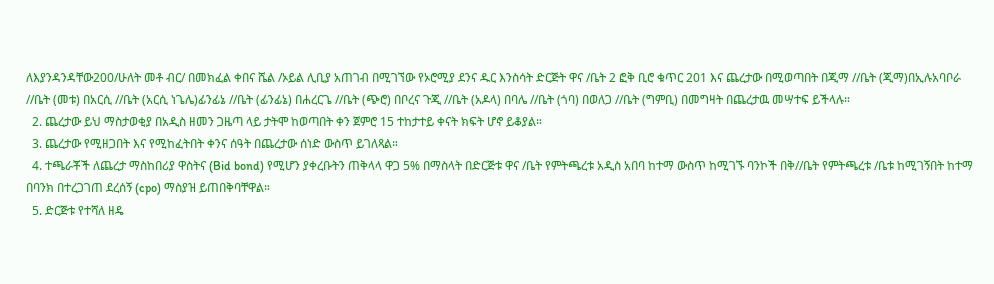ለእያንዳንዳቸው200/ሁለት መቶ ብር/ በመክፈል ቀበና ሼል /ኦይል ሊቢያ አጠገብ በሚገኘው የኦሮሚያ ደንና ዱር እንስሳት ድርጅት ዋና /ቤት 2 ፎቅ ቢሮ ቁጥር 201 እና ጨረታው በሚወጣበት በጂማ //ቤት (ጂማ)በኢሉአባቦራ //ቤት (መቱ) በአርሲ //ቤት (አርሲ ነጌሌ)ፊንፊኔ //ቤት (ፊንፊኔ) በሐረርጌ //ቤት (ጭሮ) በቦረና ጉጂ //ቤት (አዶላ) በባሌ //ቤት (ጎባ) በወለጋ //ቤት (ግምቢ) በመግዛት በጨረታዉ መሣተፍ ይችላሉ።
  2. ጨረታው ይህ ማስታወቂያ በአዲስ ዘመን ጋዜጣ ላይ ታትሞ ከወጣበት ቀን ጀምሮ 15 ተከታተይ ቀናት ክፍት ሆኖ ይቆያል።
  3. ጨረታው የሚዘጋበት እና የሚከፈትበት ቀንና ሰዓት በጨረታው ሰነድ ውስጥ ይገለጻል።
  4. ተጫራቾች ለጨረታ ማስከበሪያ ዋስትና (Bid bond) የሚሆን ያቀረቡትን ጠቅላላ ዋጋ 5% በማስላት በድርጅቱ ዋና /ቤት የምትጫረቱ አዲስ አበባ ከተማ ውስጥ ከሚገኙ ባንኮች በቅ//ቤት የምትጫረቱ /ቤቱ ከሚገኝበት ከተማ በባንክ በተረጋገጠ ደረሰኝ (cpo) ማስያዝ ይጠበቅባቸዋል።
  5. ድርጅቱ የተሻለ ዘዴ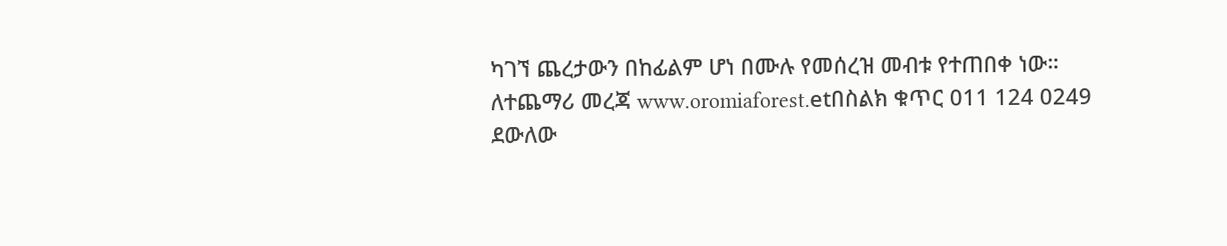ካገኘ ጨረታውን በከፊልም ሆነ በሙሉ የመሰረዝ መብቱ የተጠበቀ ነው። ለተጨማሪ መረጃ www.oromiaforest.etበስልክ ቁጥር 011 124 0249 ደውለው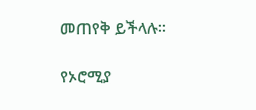መጠየቅ ይችላሉ።

የኦሮሚያ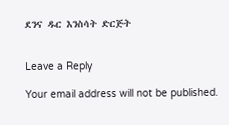ደንና ዱር እንስሳት ድርጅት


Leave a Reply

Your email address will not be published.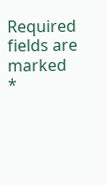Required fields are marked *